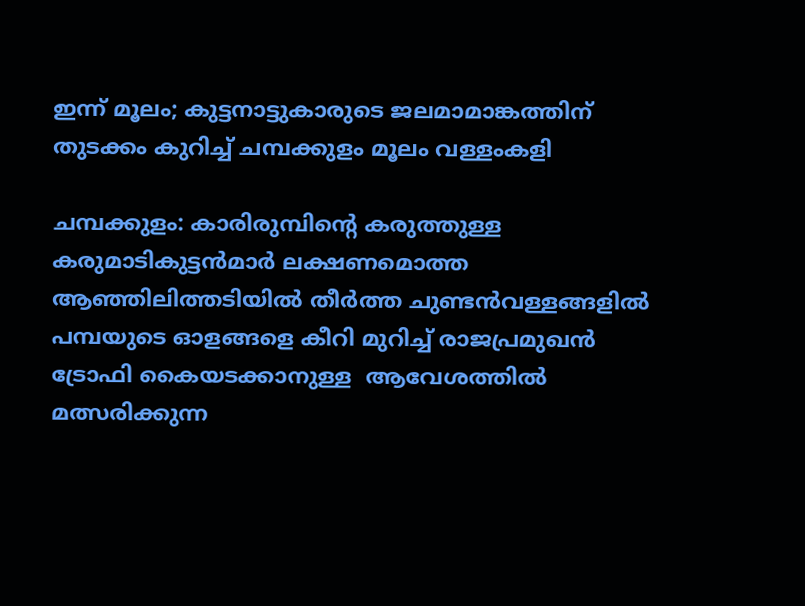ഇന്ന് മൂലം; കുട്ടനാട്ടുകാരുടെ ജലമാമാങ്കത്തിന് തുടക്കം കുറിച്ച് ചമ്പക്കുളം മൂലം വള്ളംകളി

ചമ്പക്കുളം: കാരിരുമ്പിന്‍റെ കരുത്തുള്ള കരുമാടികുട്ടൻമാർ ലക്ഷണമൊത്ത ആഞ്ഞിലിത്തടിയിൽ തീർത്ത ചുണ്ടൻവള്ളങ്ങളിൽ പമ്പയുടെ ഓളങ്ങളെ കീറി മുറിച്ച് രാജപ്രമുഖൻ ട്രോഫി കൈയടക്കാനുള്ള  ആവേശത്തിൽ മത്സരിക്കുന്ന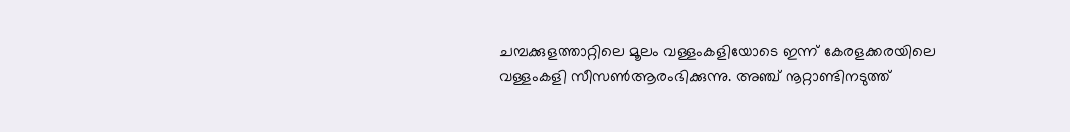ചമ്പക്കുളത്താറ്റിലെ മൂലം വള്ളംകളിയോടെ ഇന്ന് കേരളക്കരയിലെ വള്ളംകളി സീസൺആരംഭിക്കുന്നു. അഞ്ച് നൂറ്റാണ്ടിനടുത്ത്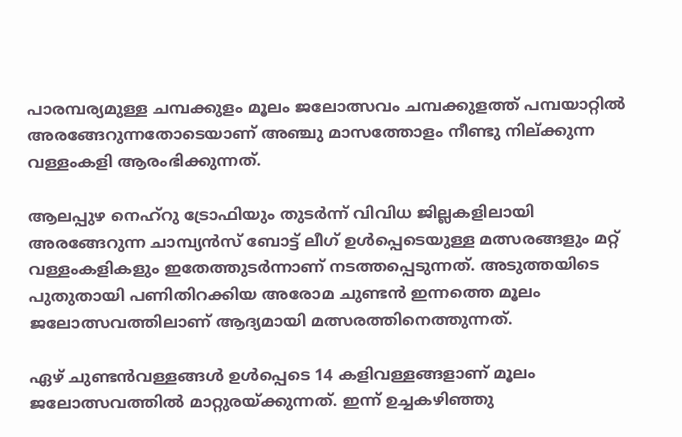പാരമ്പര്യമുള്ള ചമ്പക്കുളം മൂലം ജലോത്സവം ചമ്പക്കുളത്ത് പമ്പയാറ്റിൽ അരങ്ങേറുന്നതോടെയാണ് അഞ്ചു മാസത്തോളം നീണ്ടു നില്ക്കുന്ന വള്ളംകളി ആരംഭിക്കുന്നത്.

ആലപ്പുഴ നെഹ്‌റു ട്രോഫിയും തുടർന്ന് വിവിധ ജില്ലകളിലായി അരങ്ങേറുന്ന ചാമ്പ്യൻസ് ബോട്ട് ലീഗ് ഉൾപ്പെടെയുള്ള മത്സരങ്ങളും മറ്റ് വള്ളംകളികളും ഇതേത്തുടർന്നാണ് നടത്തപ്പെടുന്നത്. അടുത്തയിടെ പുതുതായി പണിതിറക്കിയ അരോമ ചുണ്ടൻ ഇന്നത്തെ മൂലം ജലോത്സവത്തിലാണ് ആദ്യമായി മത്സരത്തിനെത്തുന്നത്.

ഏഴ് ചുണ്ടൻവള്ളങ്ങൾ ഉൾപ്പെടെ 14 കളിവള്ളങ്ങളാണ് മൂലം ജലോത്സവത്തിൽ മാറ്റുരയ്ക്കുന്നത്. ഇന്ന് ഉച്ചകഴിഞ്ഞു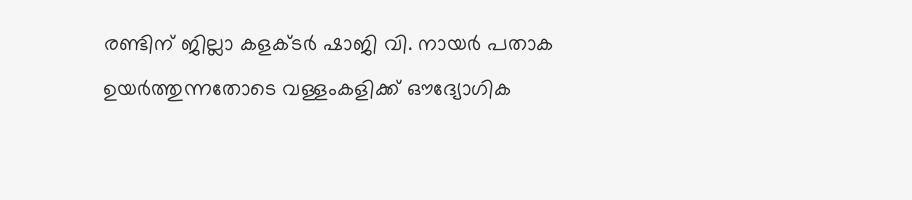രണ്ടിന് ജില്ലാ കളക്ടർ ഷാജി വി. നായർ പതാക ഉയർത്തുന്നതോടെ വള്ളംകളിക്ക് ഔദ്യോഗിക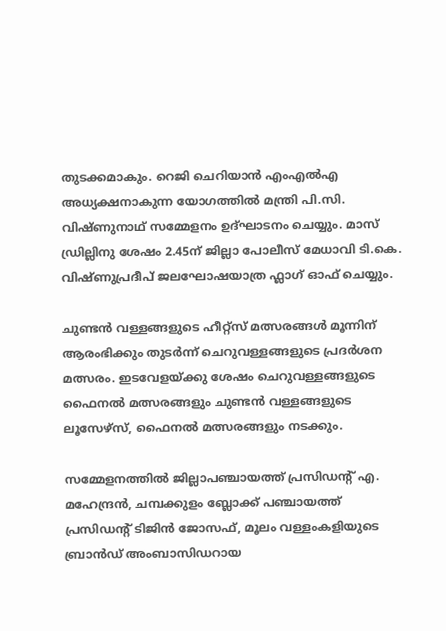തുടക്കമാകും. റെജി ചെറിയാൻ എംഎൽഎ അധ്യക്ഷനാകുന്ന യോഗത്തിൽ മന്ത്രി പി.സി. വിഷ്ണുനാഥ് സമ്മേളനം ഉദ്ഘാടനം ചെയ്യും. മാസ് ഡ്രില്ലിനു ശേഷം 2.45ന് ജില്ലാ പോലീസ് മേധാവി ടി.കെ. വിഷ്ണുപ്രദീപ് ജലഘോഷയാത്ര ഫ്ലാഗ് ഓഫ് ചെയ്യും.

ചുണ്ടൻ വള്ളങ്ങളുടെ ഹീറ്റ്സ് മത്സരങ്ങൾ മൂന്നിന് ആരംഭിക്കും തുടർന്ന് ചെറുവള്ളങ്ങളുടെ പ്രദർശന മത്സരം. ഇടവേളയ്ക്കു ശേഷം ചെറുവള്ളങ്ങളുടെ ഫൈനൽ മത്സരങ്ങളും ചുണ്ടൻ വള്ളങ്ങളുടെ ലൂസേഴ്‌സ്, ഫൈനൽ മത്സരങ്ങളും നടക്കും.

സമ്മേളനത്തിൽ ജില്ലാപഞ്ചായത്ത് പ്രസിഡന്‍റ് എ. മഹേന്ദ്രൻ, ചമ്പക്കുളം ബ്ലോക്ക് പഞ്ചായത്ത് പ്രസിഡന്‍റ് ടിജിൻ ജോസഫ്, മൂലം വള്ളംകളിയുടെ ബ്രാൻഡ് അംബാസിഡറായ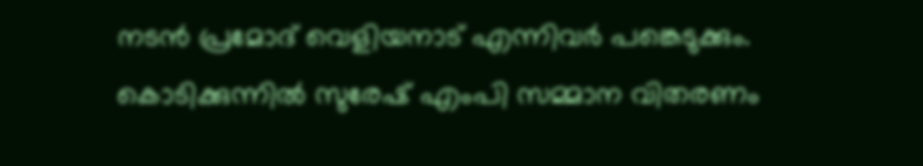നടൻ പ്രമോദ് വെളിയനാട് എന്നിവർ പങ്കെടുക്കും. കൊടിക്കുന്നിൽ സുരേഷ് എംപി സമ്മാന വിതരണം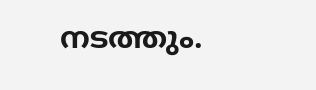നടത്തും.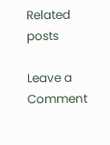Related posts

Leave a Comment